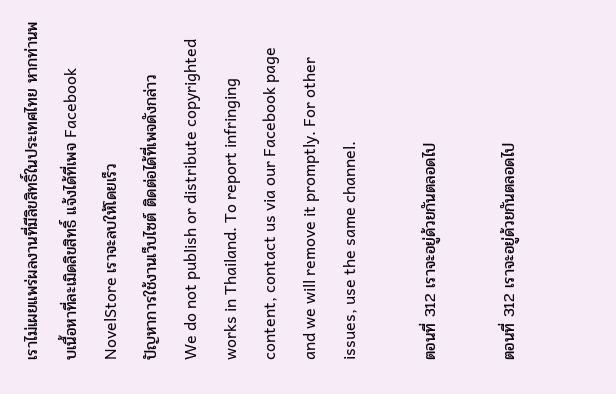เราไม่เผยแพร่ผลงานที่มีลิขสิทธิ์ในประเทศไทย หากท่านพบเนื้อหาที่ละเมิดลิขสิทธิ์ แจ้งได้ที่เพจ Facebook NovelStore เราจะลบให้โดยเร็ว
ปัญหาการใช้งานเว็บไซต์ ติดต่อได้ที่เพจดังกล่าว
We do not publish or distribute copyrighted works in Thailand. To report infringing content, contact us via our Facebook page and we will remove it promptly. For other issues, use the same channel.

ตอนที่ 312 เราจะอยู่ด้วยกันตลอดไป

ตอนที่ 312 เราจะอยู่ด้วยกันตลอดไป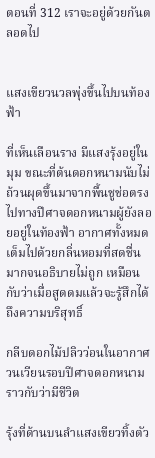ตอนที่ 312 เราจะอยู่ด้วยกันตลอดไป


แสงเขียวนวลพุ่งขึ้นไปบนท้องฟ้า

ที่เห็นเลือนราง มีแสงรุ้งอยู่ในมุม ขณะที่ต้นดอกหนามนับไม่ถ้วนผุดขึ้นมาจากพื้นชูช่อตรงไปทางปีศาจดอกหนามผู้ยังลอยอยู่ในท้องฟ้า อากาศทั้งหมดเต็มไปด้วยกลิ่นหอมที่สดชื่นมากจนอธิบายไม่ถูก เหมือนกับว่าเมื่อสูดดมแล้วจะรู้สึกได้ถึงความบริสุทธิ์

กลีบดอกไม้ปลิวว่อนในอากาศวนเวียนรอบปีศาจดอกหนามราวกับว่ามีชีวิต

รุ้งที่ด้านบนลำแสงเขียวทิ้งตัว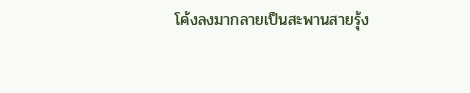โค้งลงมากลายเป็นสะพานสายรุ้ง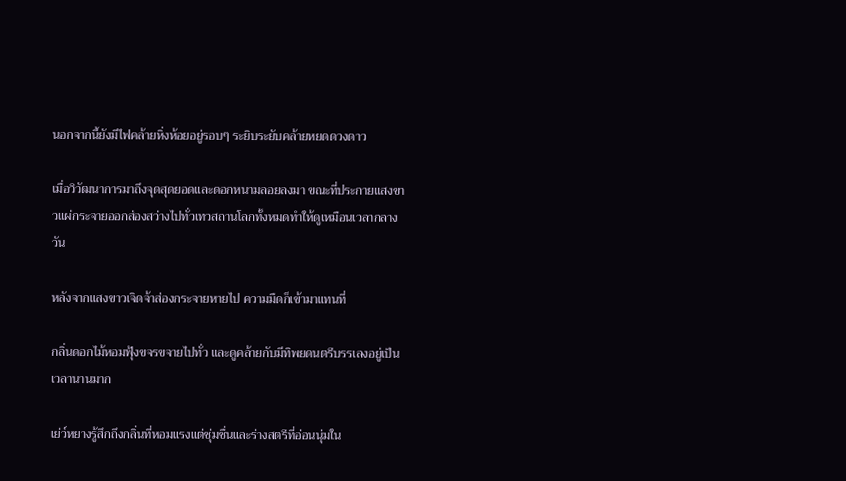นอกจากนี้ยังมีไฟคล้ายหิ่งห้อยอยู่รอบๆ ระยิบระยับคล้ายหยดดวงดาว

เมื่อวิวัฒนาการมาถึงจุดสุดยอดและดอกหนามลอยลงมา ขณะที่ประกายแสงขาวแผ่กระจายออกส่องสว่างไปทั่วเทวสถานโลกทั้งหมดทำให้ดูเหมือนเวลากลางวัน

หลังจากแสงขาวเจิดจ้าส่องกระจายหายไป ความมืดก็เข้ามาแทนที่

กลิ่นดอกไม้หอมฟุ้งขจรขจายไปทั่ว และดูคล้ายกับมีทิพยดนตรีบรรเลงอยู่เป็นเวลานานมาก

เย่ว์หยางรู้สึกถึงกลิ่นที่หอมแรงแต่ชุ่มชื่นและร่างสตรีที่อ่อนนุ่มใน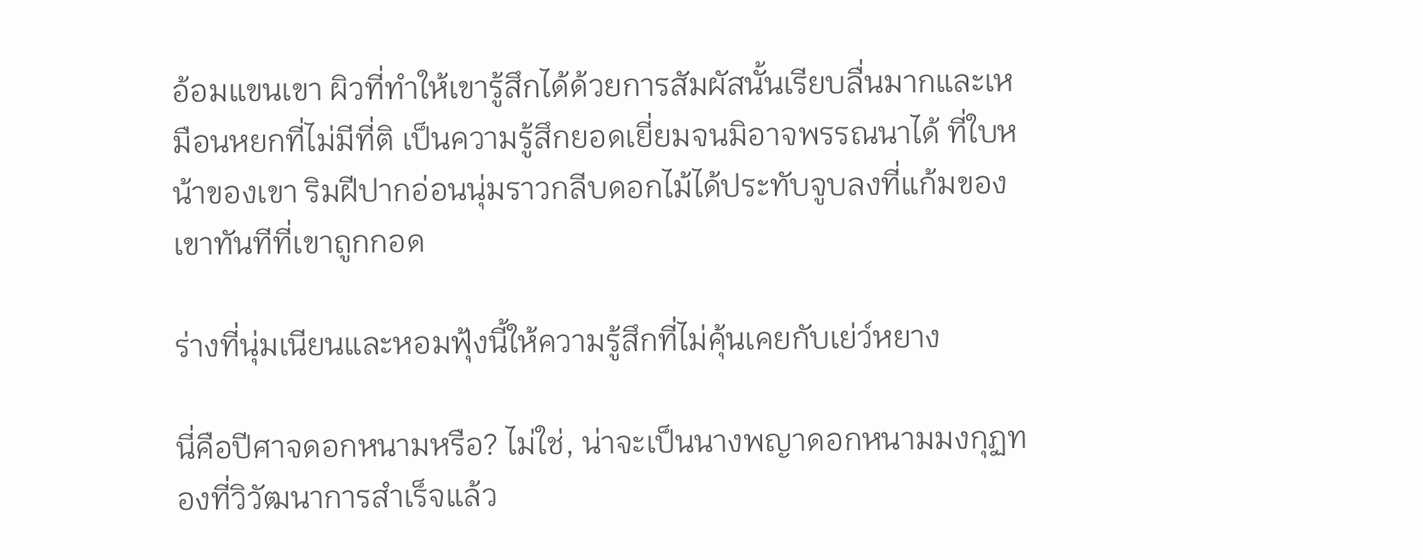อ้อมแขนเขา ผิวที่ทำให้เขารู้สึกได้ด้วยการสัมผัสนั้นเรียบลื่นมากและเหมือนหยกที่ไม่มีที่ติ เป็นความรู้สึกยอดเยี่ยมจนมิอาจพรรณนาได้ ที่ใบหน้าของเขา ริมฝีปากอ่อนนุ่มราวกลีบดอกไม้ได้ประทับจูบลงที่แก้มของเขาทันทีที่เขาถูกกอด

ร่างที่นุ่มเนียนและหอมฟุ้งนี้ให้ความรู้สึกที่ไม่คุ้นเคยกับเย่ว์หยาง

นี่คือปีศาจดอกหนามหรือ? ไม่ใช่, น่าจะเป็นนางพญาดอกหนามมงกุฏทองที่วิวัฒนาการสำเร็จแล้ว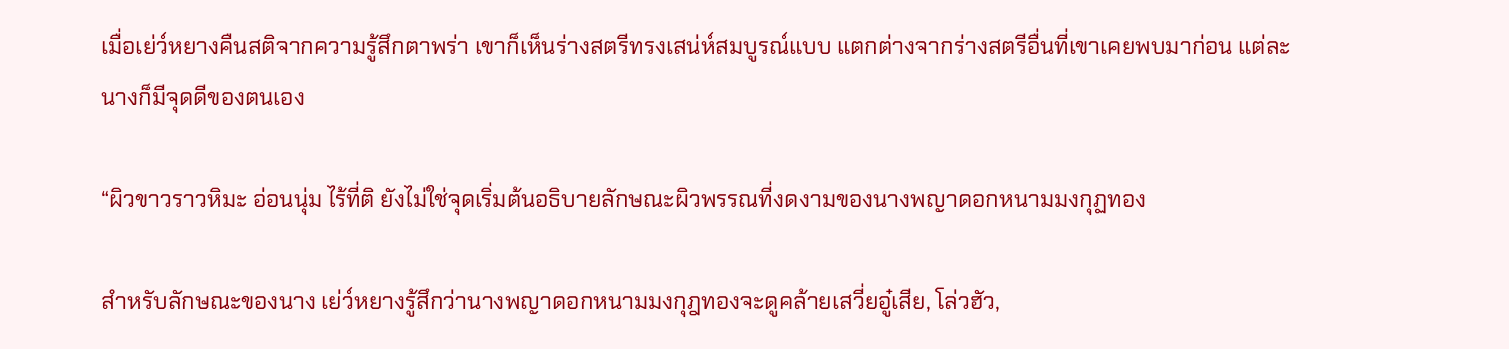เมื่อเย่ว์หยางคืนสติจากความรู้สึกตาพร่า เขาก็เห็นร่างสตรีทรงเสน่ห์สมบูรณ์แบบ แตกต่างจากร่างสตรีอื่นที่เขาเคยพบมาก่อน แต่ละนางก็มีจุดดีของตนเอง

“ผิวขาวราวหิมะ อ่อนนุ่ม ไร้ที่ติ ยังไม่ใช่จุดเริ่มต้นอธิบายลักษณะผิวพรรณที่งดงามของนางพญาดอกหนามมงกุฏทอง

สำหรับลักษณะของนาง เย่ว์หยางรู้สึกว่านางพญาดอกหนามมงกุฎทองจะดูคล้ายเสวี่ยอู๋เสีย, โล่วฮัว,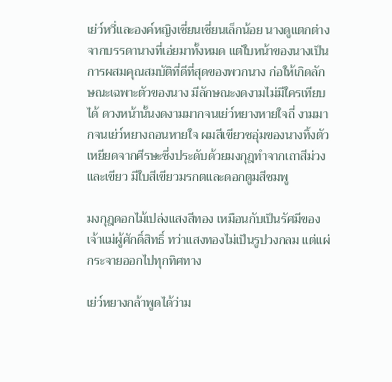เย่ว์หวี่และองค์หญิงเชี่ยนเชี่ยนเล็กน้อย นางดูแตกต่างจากบรรดานางที่เอ่ยมาทั้งหมด แต่ใบหน้าของนางเป็นการผสมคุณสมบัติที่ดีที่สุดของพวกนาง ก่อให้เกิดลักษณะเฉพาะตัวของนาง มีลักษณะงดงามไม่มีใครเทียบได้ ดวงหน้านั้นงดงามมากจนเย่ว์หยางหายใจถี่ งามมากจนเย่ว์หยางถอนหายใจ ผมสีเขียวชอุ่มของนางทิ้งตัวเหยียดจากศีรษะซึ่งประดับด้วยมงกุฎทำจากเถาสีม่วงและเขียว มีใบสีเขียวมรกตและดอกตูมสีชมพู

มงกุฎดอกไม้เปล่งแสงสีทอง เหมือนกับเป็นรัศมีของเจ้าแม่ผู้ศักดิ์สิทธิ์ ทว่าแสงทองไม่เป็นรูปวงกลม แต่แผ่กระจายออกไปทุกทิศทาง

เย่ว์หยางกล้าพูดได้ว่าม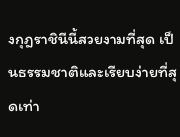งกุฎราชินีนี้สวยงามที่สุด เป็นธรรมชาติและเรียบง่ายที่สุดเท่า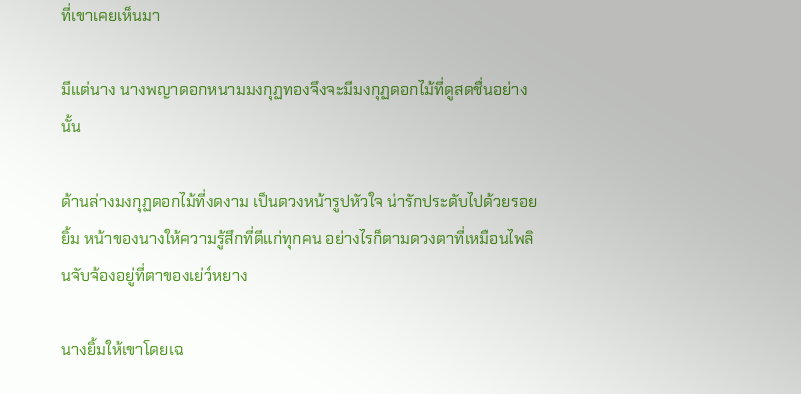ที่เขาเคยเห็นมา

มีแต่นาง นางพญาดอกหนามมงกุฏทองจึงจะมีมงกุฏดอกไม้ที่ดูสดชื่นอย่างนั้น

ด้านล่างมงกุฏดอกไม้ที่งดงาม เป็นดวงหน้ารูปหัวใจ น่ารักประดับไปด้วยรอยยิ้ม หน้าของนางให้ความรู้สึกที่ดีแก่ทุกคน อย่างไรก็ตามดวงตาที่เหมือนไพลินจับจ้องอยู่ที่ตาของเย่ว์หยาง

นางยิ้มให้เขาโดยเฉ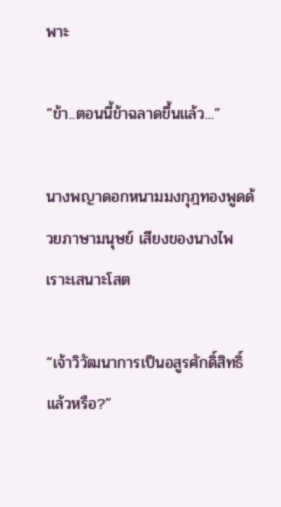พาะ

“ข้า..ตอนนี้ข้าฉลาดขึ้นแล้ว...”

นางพญาดอกหนามมงกุฎทองพูดด้วยภาษามนุษย์ เสียงของนางไพเราะเสนาะโสต

“เจ้าวิวัฒนาการเป็นอสูรศักดิ์สิทธิ์แล้วหรือ?”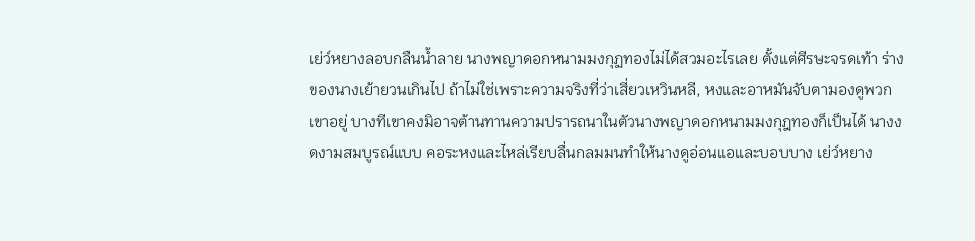เย่ว์หยางลอบกลืนน้ำลาย นางพญาดอกหนามมงกุฏทองไม่ได้สวมอะไรเลย ตั้งแต่ศีรษะจรดเท้า ร่างของนางเย้ายวนเกินไป ถ้าไม่ใช่เพราะความจริงที่ว่าเสี่ยวเหวินหลี, หงและอาหมันจับตามองดูพวกเขาอยู่ บางทีเขาคงมิอาจต้านทานความปรารถนาในตัวนางพญาดอกหนามมงกุฎทองก็เป็นได้ นางงดงามสมบูรณ์แบบ คอระหงและไหล่เรียบลื่นกลมมนทำให้นางดูอ่อนแอและบอบบาง เย่ว์หยาง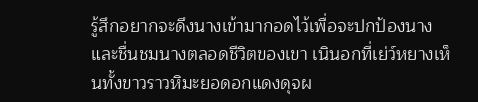รู้สึกอยากจะดึงนางเข้ามากอดไว้เพื่อจะปกป้องนางและชื่นชมนางตลอดชีวิตของเขา เนินอกที่เย่ว์หยางเห็นทั้งขาวราวหิมะยอดอกแดงดุจผ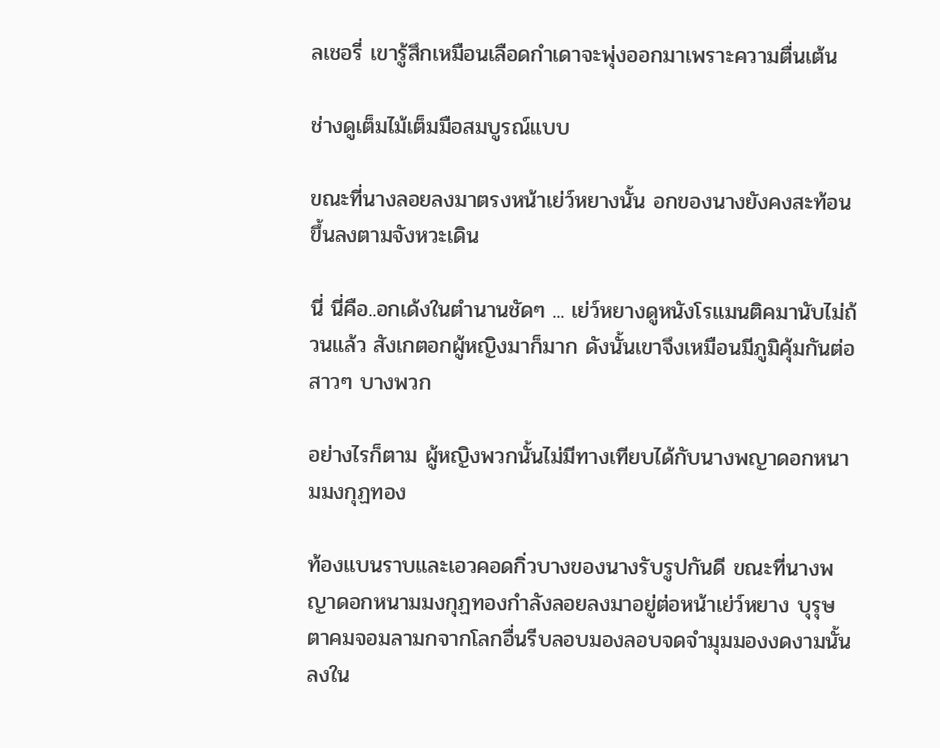ลเชอรี่ เขารู้สึกเหมือนเลือดกำเดาจะพุ่งออกมาเพราะความตื่นเต้น

ช่างดูเต็มไม้เต็มมือสมบูรณ์แบบ

ขณะที่นางลอยลงมาตรงหน้าเย่ว์หยางนั้น อกของนางยังคงสะท้อนขึ้นลงตามจังหวะเดิน

นี่ นี่คือ..อกเด้งในตำนานชัดๆ ... เย่ว์หยางดูหนังโรแมนติคมานับไม่ถ้วนแล้ว สังเกตอกผู้หญิงมาก็มาก ดังนั้นเขาจึงเหมือนมีภูมิคุ้มกันต่อสาวๆ บางพวก

อย่างไรก็ตาม ผู้หญิงพวกนั้นไม่มีทางเทียบได้กับนางพญาดอกหนามมงกุฏทอง

ท้องแบนราบและเอวคอดกิ่วบางของนางรับรูปกันดี ขณะที่นางพญาดอกหนามมงกุฏทองกำลังลอยลงมาอยู่ต่อหน้าเย่ว์หยาง บุรุษตาคมจอมลามกจากโลกอื่นรีบลอบมองลอบจดจำมุมมองงดงามนั้นลงใน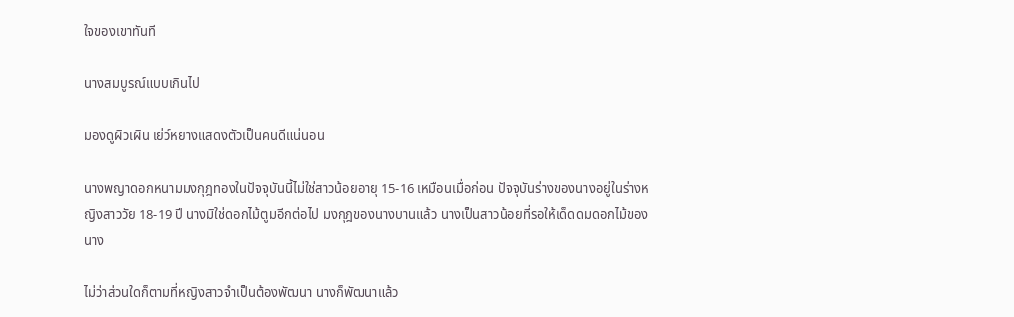ใจของเขาทันที

นางสมบูรณ์แบบเกินไป

มองดูผิวเผิน เย่ว์หยางแสดงตัวเป็นคนดีแน่นอน

นางพญาดอกหนามมงกุฎทองในปัจจุบันนี้ไม่ใช่สาวน้อยอายุ 15-16 เหมือนเมื่อก่อน ปัจจุบันร่างของนางอยู่ในร่างหญิงสาววัย 18-19 ปี นางมิใช่ดอกไม้ตูมอีกต่อไป มงกุฎของนางบานแล้ว นางเป็นสาวน้อยที่รอให้เด็ดดมดอกไม้ของนาง

ไม่ว่าส่วนใดก็ตามที่หญิงสาวจำเป็นต้องพัฒนา นางก็พัฒนาแล้ว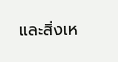และสิ่งเห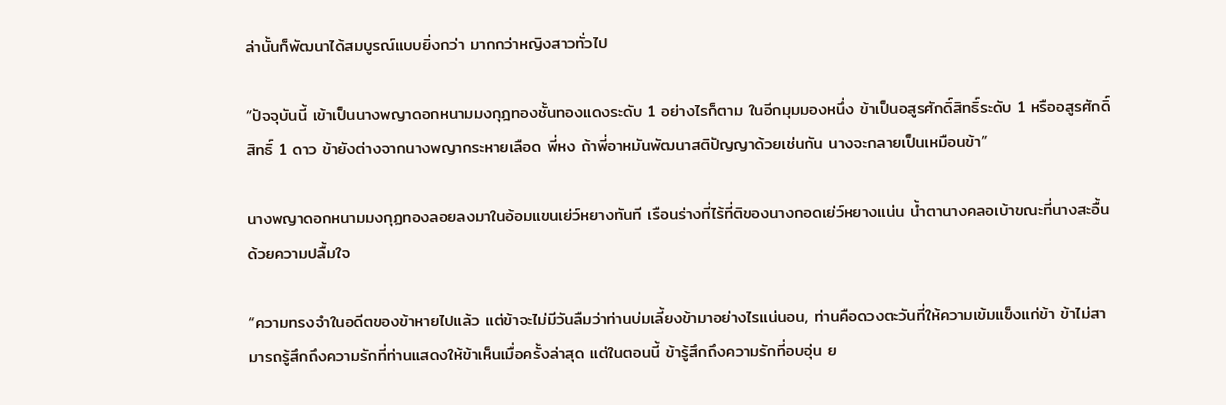ล่านั้นก็พัฒนาได้สมบูรณ์แบบยิ่งกว่า มากกว่าหญิงสาวทั่วไป

“ปัจจุบันนี้ เข้าเป็นนางพญาดอกหนามมงกุฎทองชั้นทองแดงระดับ 1 อย่างไรก็ตาม ในอีกมุมมองหนึ่ง ข้าเป็นอสูรศักดิ์สิทธิ์ระดับ 1 หรืออสูรศักดิ์สิทธิ์ 1 ดาว ข้ายังต่างจากนางพญากระหายเลือด พี่หง ถ้าพี่อาหมันพัฒนาสติปัญญาด้วยเช่นกัน นางจะกลายเป็นเหมือนข้า”

นางพญาดอกหนามมงกุฏทองลอยลงมาในอ้อมแขนเย่ว์หยางทันที เรือนร่างที่ไร้ที่ติของนางกอดเย่ว์หยางแน่น น้ำตานางคลอเบ้าขณะที่นางสะอื้นด้วยความปลื้มใจ

“ความทรงจำในอดีตของข้าหายไปแล้ว แต่ข้าจะไม่มีวันลืมว่าท่านบ่มเลี้ยงข้ามาอย่างไรแน่นอน, ท่านคือดวงตะวันที่ให้ความเข้มแข็งแก่ข้า ข้าไม่สามารถรู้สึกถึงความรักที่ท่านแสดงให้ข้าเห็นเมื่อครั้งล่าสุด แต่ในตอนนี้ ข้ารู้สึกถึงความรักที่อบอุ่น ย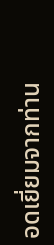อดเยี่ยมจากท่าน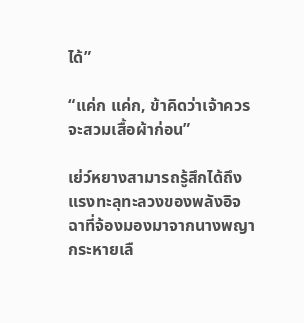ได้”

“แค่ก แค่ก, ข้าคิดว่าเจ้าควรจะสวมเสื้อผ้าก่อน”

เย่ว์หยางสามารถรู้สึกได้ถึงแรงทะลุทะลวงของพลังอิจฉาที่จ้องมองมาจากนางพญากระหายเลื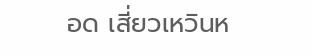อด เสี่ยวเหวินห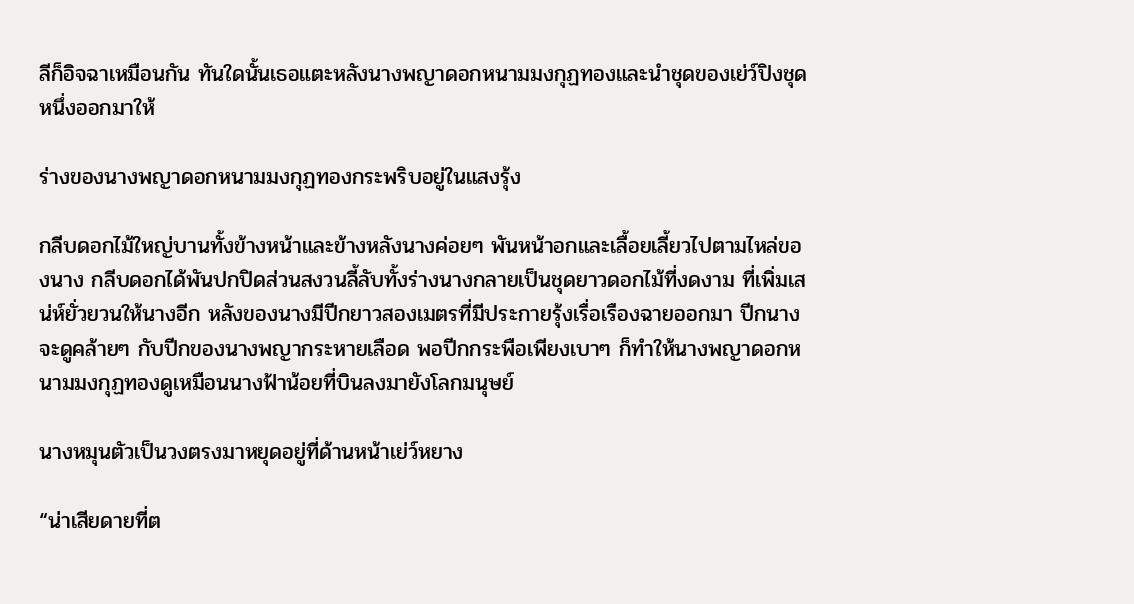ลีก็อิจฉาเหมือนกัน ทันใดนั้นเธอแตะหลังนางพญาดอกหนามมงกุฏทองและนำชุดของเย่ว์ปิงชุดหนึ่งออกมาให้

ร่างของนางพญาดอกหนามมงกุฏทองกระพริบอยู่ในแสงรุ้ง

กลีบดอกไม้ใหญ่บานทั้งข้างหน้าและข้างหลังนางค่อยๆ พันหน้าอกและเลื้อยเลี้ยวไปตามไหล่ของนาง กลีบดอกได้พันปกปิดส่วนสงวนลี้ลับทั้งร่างนางกลายเป็นชุดยาวดอกไม้ที่งดงาม ที่เพิ่มเสน่ห์ยั่วยวนให้นางอีก หลังของนางมีปีกยาวสองเมตรที่มีประกายรุ้งเรื่อเรืองฉายออกมา ปีกนางจะดูคล้ายๆ กับปีกของนางพญากระหายเลือด พอปีกกระพือเพียงเบาๆ ก็ทำให้นางพญาดอกหนามมงกุฏทองดูเหมือนนางฟ้าน้อยที่บินลงมายังโลกมนุษย์

นางหมุนตัวเป็นวงตรงมาหยุดอยู่ที่ด้านหน้าเย่ว์หยาง

“น่าเสียดายที่ต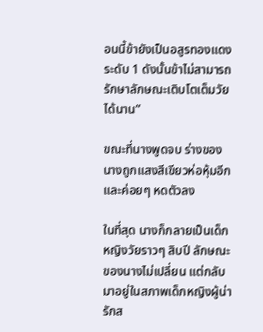อนนี้ข้ายังเป็นอสูรทองแดงระดับ 1 ดังนั้นข้าไม่สามารถรักษาลักษณะเติบโตเต็มวัยได้นาน”

ขณะที่นางพูดจบ ร่างของนางถูกแสงสีเขียวห่อหุ้มอีกและค่อยๆ หดตัวลง

ในที่สุด นางก็กลายเป็นเด็กหญิงวัยราวๆ สิบปี ลักษณะของนางไม่เปลี่ยน แต่กลับมาอยู่ในสภาพเด็กหญิงผู้น่ารักส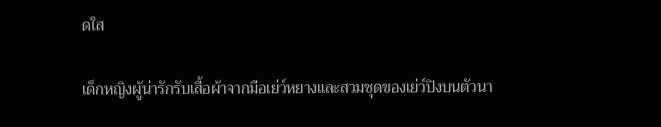ดใส

เด็กหญิงผู้น่ารักรับเสื้อผ้าจากมือเย่ว์หยางและสวมชุดของเย่ว์ปิงบนตัวนา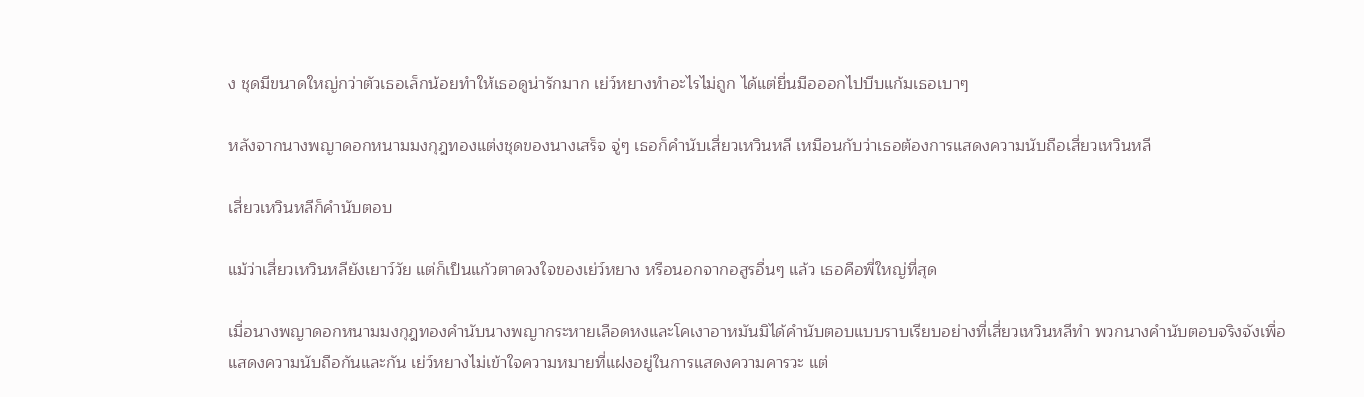ง ชุดมีขนาดใหญ่กว่าตัวเธอเล็กน้อยทำให้เธอดูน่ารักมาก เย่ว์หยางทำอะไรไม่ถูก ได้แต่ยื่นมือออกไปบีบแก้มเธอเบาๆ

หลังจากนางพญาดอกหนามมงกุฎทองแต่งชุดของนางเสร็จ จู่ๆ เธอก็คำนับเสี่ยวเหวินหลี เหมือนกับว่าเธอต้องการแสดงความนับถือเสี่ยวเหวินหลี

เสี่ยวเหวินหลีก็คำนับตอบ

แม้ว่าเสี่ยวเหวินหลียังเยาว์วัย แต่ก็เป็นแก้วตาดวงใจของเย่ว์หยาง หรือนอกจากอสูรอื่นๆ แล้ว เธอคือพี่ใหญ่ที่สุด

เมื่อนางพญาดอกหนามมงกุฎทองคำนับนางพญากระหายเลือดหงและโคเงาอาหมันมิได้คำนับตอบแบบราบเรียบอย่างที่เสี่ยวเหวินหลีทำ พวกนางคำนับตอบจริงจังเพื่อแสดงความนับถือกันและกัน เย่ว์หยางไม่เข้าใจความหมายที่แฝงอยู่ในการแสดงความคารวะ แต่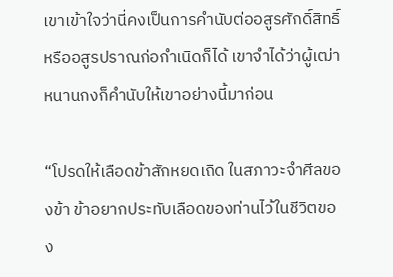เขาเข้าใจว่านี่คงเป็นการคำนับต่ออสูรศักดิ์สิทธิ์หรืออสูรปราณก่อกำเนิดก็ได้ เขาจำได้ว่าผู้เฒ่าหนานกงก็คำนับให้เขาอย่างนี้มาก่อน

“โปรดให้เลือดข้าสักหยดเถิด ในสภาวะจำศีลของข้า ข้าอยากประทับเลือดของท่านไว้ในชีวิตของ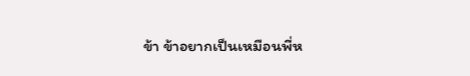ข้า ข้าอยากเป็นเหมือนพี่ห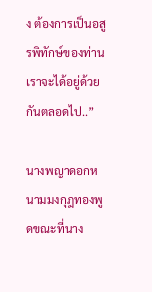ง ต้องการเป็นอสูรพิทักษ์ของท่าน เราจะได้อยู่ด้วยกันตลอดไป..”

นางพญาดอกหนามมงกุฎทองพูดขณะที่นาง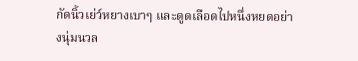กัดนิ้วเย่ว์หยางเบาๆ และดูดเลือดไปหนึ่งหยดอย่างนุ่มนวล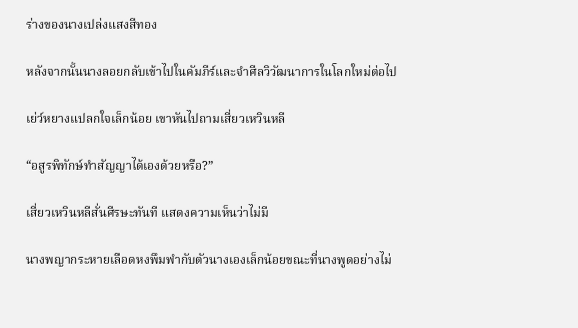ร่างของนางเปล่งแสงสีทอง

หลังจากนั้นนางลอยกลับเข้าไปในคัมภีร์และจำศีลวิวัฒนาการในโลกใหม่ต่อไป

เย่ว์หยางแปลกใจเล็กน้อย เขาหันไปถามเสี่ยวเหวินหลี

“อสูรพิทักษ์ทำสัญญาได้เองด้วยหรือ?”

เสี่ยวเหวินหลีสั่นศีรษะทันที แสดงความเห็นว่าไม่มี

นางพญากระหายเลือดหงพึมพำกับตัวนางเองเล็กน้อยขณะที่นางพูดอย่างไม่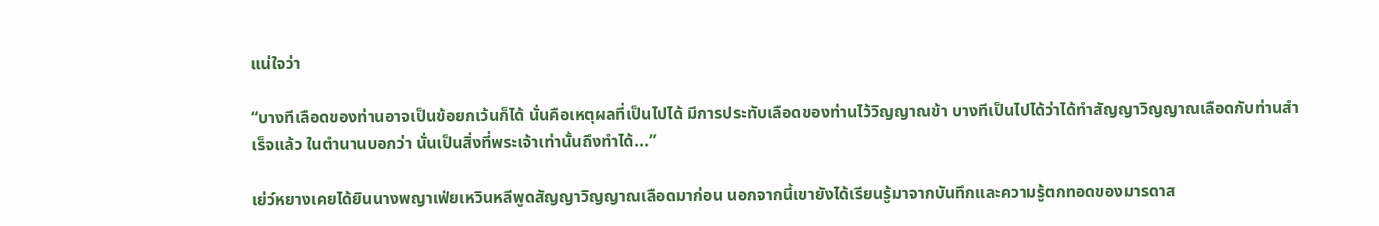แน่ใจว่า

“บางทีเลือดของท่านอาจเป็นข้อยกเว้นก็ได้ นั่นคือเหตุผลที่เป็นไปได้ มีการประทับเลือดของท่านไว้วิญญาณข้า บางทีเป็นไปได้ว่าได้ทำสัญญาวิญญาณเลือดกับท่านสำเร็จแล้ว ในตำนานบอกว่า นั่นเป็นสิ่งที่พระเจ้าเท่านั้นถึงทำได้...”

เย่ว์หยางเคยได้ยินนางพญาเฟ่ยเหวินหลีพูดสัญญาวิญญาณเลือดมาก่อน นอกจากนี้เขายังได้เรียนรู้มาจากบันทึกและความรู้ตกทอดของมารดาส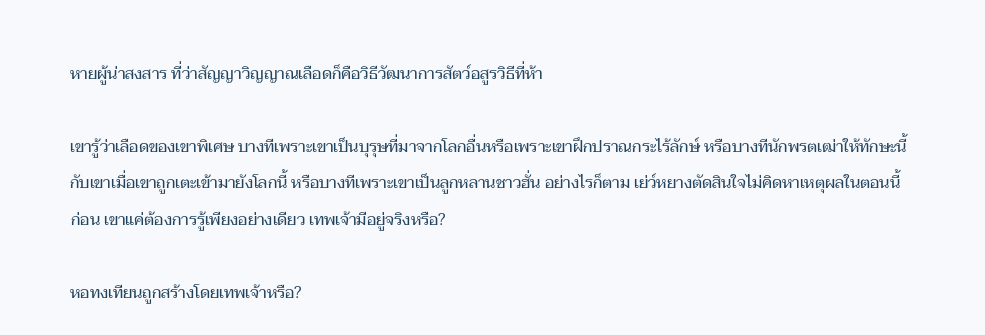หายผู้น่าสงสาร ที่ว่าสัญญาวิญญาณเลือดก็คือวิธีวัฒนาการสัตว์อสูรวิธีที่ห้า

เขารู้ว่าเลือดของเขาพิเศษ บางทีเพราะเขาเป็นบุรุษที่มาจากโลกอื่นหรือเพราะเขาฝึกปราณกระไร้ลักษ์ หรือบางทีนักพรตเฒ่าให้ทักษะนี้กับเขาเมื่อเขาถูกเตะเข้ามายังโลกนี้ หรือบางทีเพราะเขาเป็นลูกหลานชาวฮั่น อย่างไรก็ตาม เย่ว์หยางตัดสินใจไม่คิดหาเหตุผลในตอนนี้ก่อน เขาแค่ต้องการรู้เพียงอย่างเดียว เทพเจ้ามีอยู่จริงหรือ?

หอทงเทียนถูกสร้างโดยเทพเจ้าหรือ?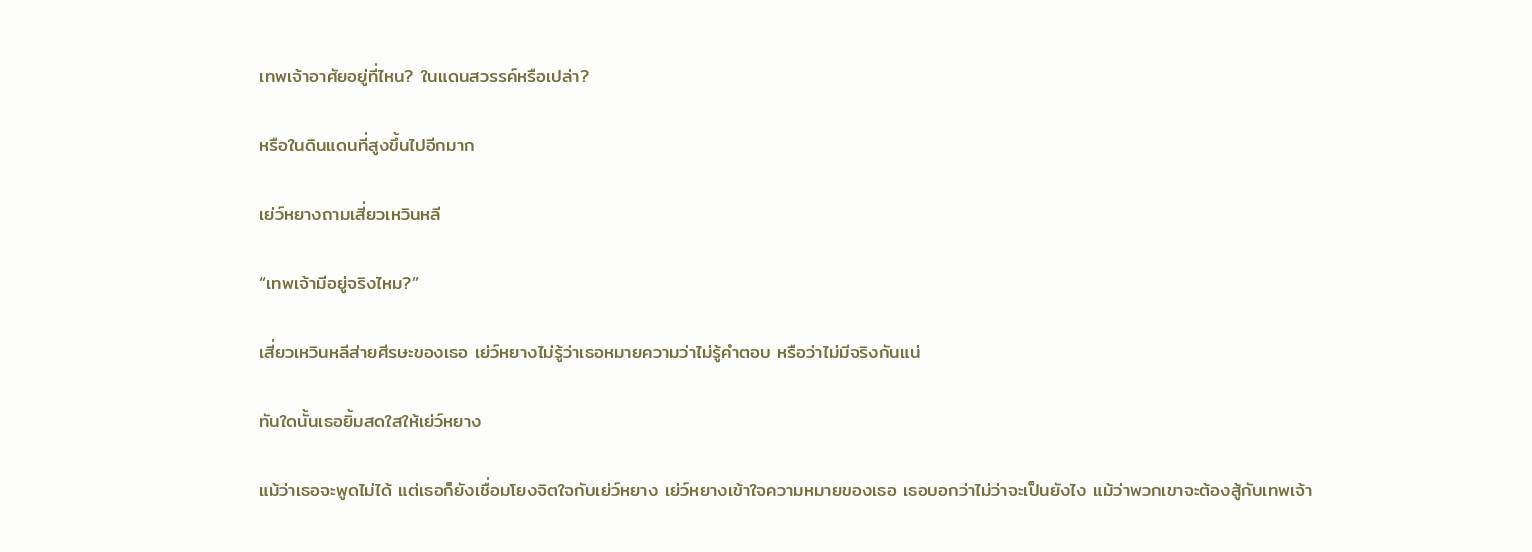เทพเจ้าอาศัยอยู่ที่ไหน? ในแดนสวรรค์หรือเปล่า?

หรือในดินแดนที่สูงขึ้นไปอีกมาก

เย่ว์หยางถามเสี่ยวเหวินหลี

“เทพเจ้ามีอยู่จริงไหม?”

เสี่ยวเหวินหลีส่ายศีรษะของเธอ เย่ว์หยางไม่รู้ว่าเธอหมายความว่าไม่รู้คำตอบ หรือว่าไม่มีจริงกันแน่

ทันใดนั้นเธอยิ้มสดใสให้เย่ว์หยาง

แม้ว่าเธอจะพูดไม่ได้ แต่เธอก็ยังเชื่อมโยงจิตใจกับเย่ว์หยาง เย่ว์หยางเข้าใจความหมายของเธอ เธอบอกว่าไม่ว่าจะเป็นยังไง แม้ว่าพวกเขาจะต้องสู้กับเทพเจ้า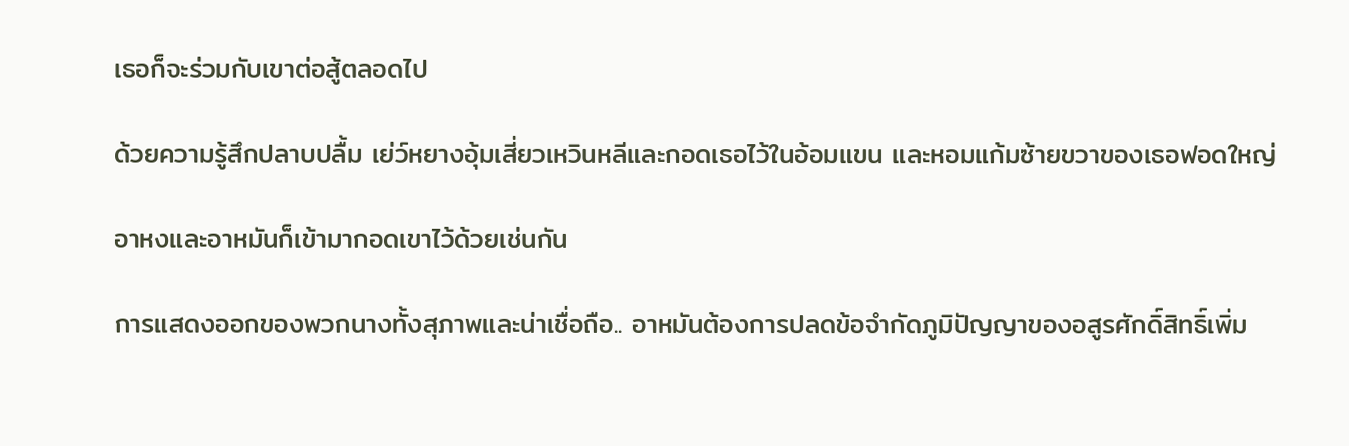เธอก็จะร่วมกับเขาต่อสู้ตลอดไป

ด้วยความรู้สึกปลาบปลื้ม เย่ว์หยางอุ้มเสี่ยวเหวินหลีและกอดเธอไว้ในอ้อมแขน และหอมแก้มซ้ายขวาของเธอฟอดใหญ่

อาหงและอาหมันก็เข้ามากอดเขาไว้ด้วยเช่นกัน

การแสดงออกของพวกนางทั้งสุภาพและน่าเชื่อถือ.. อาหมันต้องการปลดข้อจำกัดภูมิปัญญาของอสูรศักดิ์สิทธิ์เพิ่ม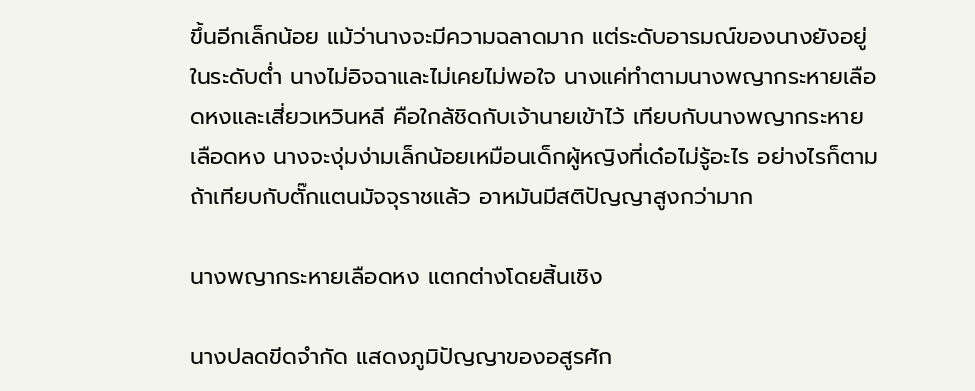ขึ้นอีกเล็กน้อย แม้ว่านางจะมีความฉลาดมาก แต่ระดับอารมณ์ของนางยังอยู่ในระดับต่ำ นางไม่อิจฉาและไม่เคยไม่พอใจ นางแค่ทำตามนางพญากระหายเลือดหงและเสี่ยวเหวินหลี คือใกล้ชิดกับเจ้านายเข้าไว้ เทียบกับนางพญากระหายเลือดหง นางจะงุ่มง่ามเล็กน้อยเหมือนเด็กผู้หญิงที่เด๋อไม่รู้อะไร อย่างไรก็ตาม ถ้าเทียบกับตั๊กแตนมัจจุราชแล้ว อาหมันมีสติปัญญาสูงกว่ามาก

นางพญากระหายเลือดหง แตกต่างโดยสิ้นเชิง

นางปลดขีดจำกัด แสดงภูมิปัญญาของอสูรศัก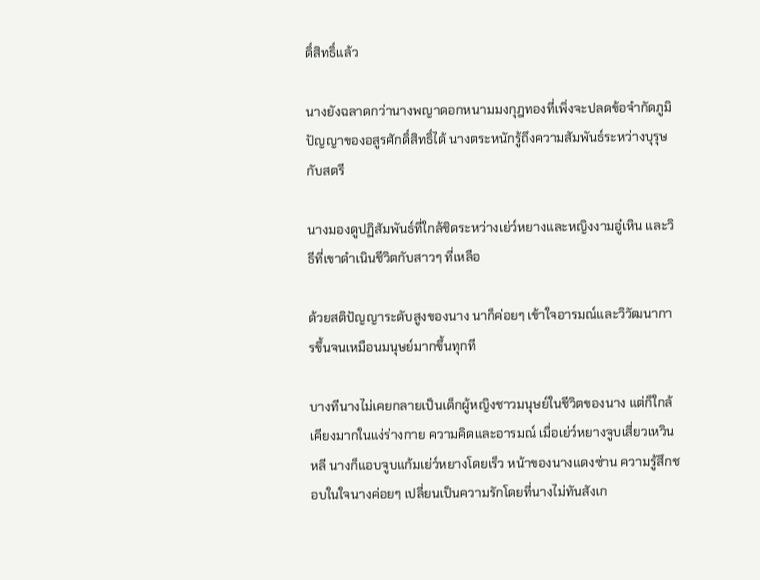ดิ์สิทธิ์แล้ว

นางยังฉลาดกว่านางพญาดอกหนามมงกุฎทองที่เพิ่งจะปลดข้อจำกัดภูมิปัญญาของอสูรศักดิ์สิทธิ์ได้ นางตระหนักรู้ถึงความสัมพันธ์ระหว่างบุรุษกับสตรี

นางมองดูปฏิสัมพันธ์ที่ใกล้ชิดระหว่างเย่ว์หยางและหญิงงามอู๋เหิน และวิธีที่เขาดำเนินชีวิตกับสาวๆ ที่เหลือ

ด้วยสติปัญญาระดับสูงของนาง นาก็ค่อยๆ เข้าใจอารมณ์และวิวัฒนาการขึ้นจนเหมือนมนุษย์มากขึ้นทุกที

บางทีนางไม่เคยกลายเป็นเด็กผู้หญิงชาวมนุษย์ในชีวิตของนาง แต่ก็ใกล้เคียงมากในแง่ร่างกาย ความคิดและอารมณ์ เมื่อเย่ว์หยางจูบเสี่ยวเหวินหลี นางก็แอบจูบแก้มเย่ว์หยางโดยเร็ว หน้าของนางแดงซ่าน ความรู้สึกชอบในใจนางค่อยๆ เปลี่ยนเป็นความรักโดยที่นางไม่ทันสังเก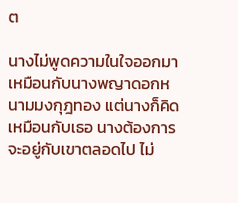ต

นางไม่พูดความในใจออกมาเหมือนกับนางพญาดอกหนามมงกุฎทอง แต่นางก็คิดเหมือนกับเธอ นางต้องการจะอยู่กับเขาตลอดไป ไม่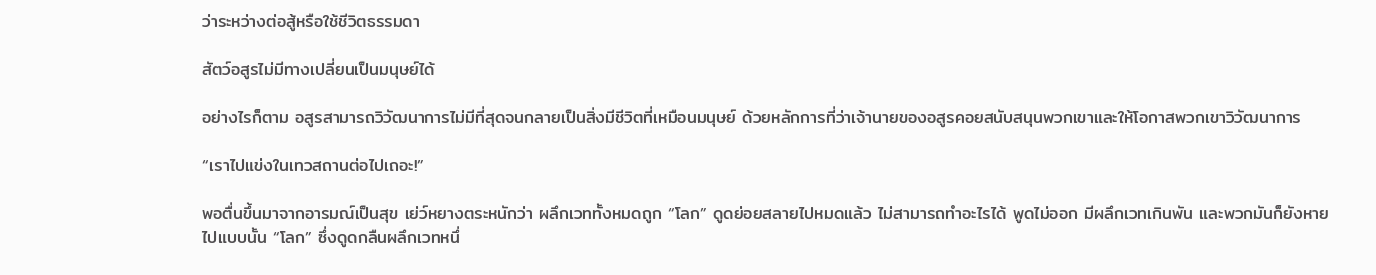ว่าระหว่างต่อสู้หรือใช้ชีวิตธรรมดา

สัตว์อสูรไม่มีทางเปลี่ยนเป็นมนุษย์ได้

อย่างไรก็ตาม อสูรสามารถวิวัฒนาการไม่มีที่สุดจนกลายเป็นสิ่งมีชีวิตที่เหมือนมนุษย์ ด้วยหลักการที่ว่าเจ้านายของอสูรคอยสนับสนุนพวกเขาและให้โอกาสพวกเขาวิวัฒนาการ

“เราไปแข่งในเทวสถานต่อไปเถอะ!”

พอตื่นขึ้นมาจากอารมณ์เป็นสุข เย่ว์หยางตระหนักว่า ผลึกเวททั้งหมดถูก “โลก” ดูดย่อยสลายไปหมดแล้ว ไม่สามารถทำอะไรได้ พูดไม่ออก มีผลึกเวทเกินพัน และพวกมันก็ยังหายไปแบบนั้น “โลก” ซึ่งดูดกลืนผลึกเวทหนึ่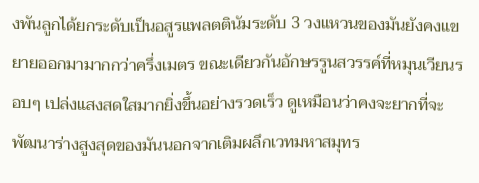งพันลูกได้ยกระดับเป็นอสูรแพลตตินัมระดับ 3 วงแหวนของมันยังคงแขยายออกมามากกว่าครึ่งเมตร ขณะเดียวกันอักษรรูนสวรรค์ที่หมุนเวียนรอบๆ เปล่งแสงสดใสมากยิ่งขึ้นอย่างรวดเร็ว ดูเหมือนว่าคงจะยากที่จะพัฒนาร่างสูงสุดของมันนอกจากเติมผลึกเวทมหาสมุทร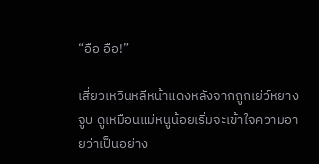“อือ อือ!”

เสี่ยวเหวินหลีหน้าแดงหลังจากถูกเย่ว์หยางจูบ ดูเหมือนแม่หนูน้อยเริ่มจะเข้าใจความอายว่าเป็นอย่าง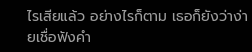ไรเสียแล้ว อย่างไรก็ตาม เธอก็ยังว่าง่ายเชื่อฟังคำ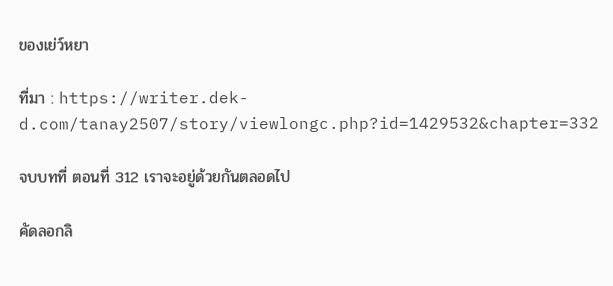ของเย่ว์หยา

ที่มา : https://writer.dek-d.com/tanay2507/story/viewlongc.php?id=1429532&chapter=332

จบบทที่ ตอนที่ 312 เราจะอยู่ด้วยกันตลอดไป

คัดลอกลิ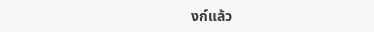งก์แล้ว